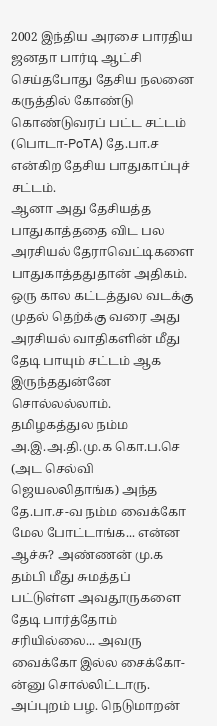2002 இந்திய அரசை பாரதிய ஜனதா பார்டி ஆட்சி செய்தபோது தேசிய நலனை கருத்தில் கோண்டு கொண்டுவரப் பட்ட சட்டம் (பொடா-PoTA) தே.பா.ச என்கிற தேசிய பாதுகாப்புச் சட்டம்.
ஆனா அது தேசியத்த பாதுகாத்ததை விட பல அரசியல் தேராவெட்டிகளை பாதுகாத்ததுதான் அதிகம். ஒரு கால கட்டத்துல வடக்கு முதல் தெற்க்கு வரை அது அரசியல் வாதிகளின் மீது தேடி பாயும் சட்டம் ஆக இருந்ததுன்னே சொல்லல்லாம்.
தமிழகத்துல நம்ம அ.இ.அ.தி.மு.க கொ.ப.செ (அட செல்வி ஜெயலலிதாங்க) அந்த தே.பா.ச-வ நம்ம வைக்கோ மேல போட்டாங்க... என்ன ஆச்சு? அண்ணன் மு.க தம்பி மீது சுமத்தப் பட்டுள்ள அவதூருகளை தேடி பார்த்தோம் சரியில்லை... அவரு வைக்கோ இல்ல சைக்கோ-ன்னு சொல்லிட்டாரு.
அப்புறம் பழ. நெடுமாறன்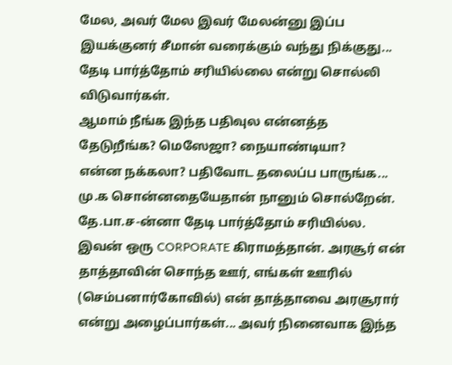மேல, அவர் மேல இவர் மேலன்னு இப்ப இயக்குனர் சீமான் வரைக்கும் வந்து நிக்குது... தேடி பார்த்தோம் சரியில்லை என்று சொல்லி விடுவார்கள்.
ஆமாம் நீங்க இந்த பதிவுல என்னத்த தேடுறீங்க? மெஸேஜா? நையாண்டியா?
என்ன நக்கலா? பதிவோட தலைப்ப பாருங்க... மு.க சொன்னதையேதான் நானும் சொல்றேன். தே.பா.ச-ன்னா தேடி பார்த்தோம் சரியில்ல.
இவன் ஒரு CORPORATE கிராமத்தான். அரசூர் என் தாத்தாவின் சொந்த ஊர், எங்கள் ஊரில் (செம்பனார்கோவில்) என் தாத்தாவை அரசூரார் என்று அழைப்பார்கள்... அவர் நினைவாக இந்த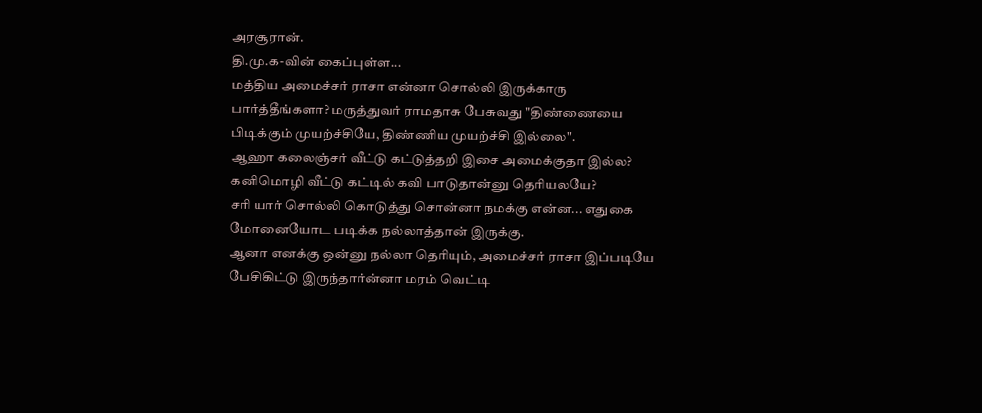அரசூரான்.
தி.மு.க-வின் கைப்புள்ள...
மத்திய அமைச்சர் ராசா என்னா சொல்லி இருக்காரு பார்த்தீங்களா? மருத்துவர் ராமதாசு பேசுவது "திண்ணையை பிடிக்கும் முயற்ச்சியே, திண்ணிய முயற்ச்சி இல்லை".
ஆஹா கலைஞ்சர் வீட்டு கட்டுத்தறி இசை அமைக்குதா இல்ல? கனிமொழி வீட்டு கட்டில் கவி பாடுதான்னு தெரியலயே?
சரி யார் சொல்லி கொடுத்து சொன்னா நமக்கு என்ன... எதுகை மோனையோட படிக்க நல்லாத்தான் இருக்கு.
ஆனா எனக்கு ஒன்னு நல்லா தெரியும், அமைச்சர் ராசா இப்படியே பேசிகிட்டு இருந்தார்ன்னா மரம் வெட்டி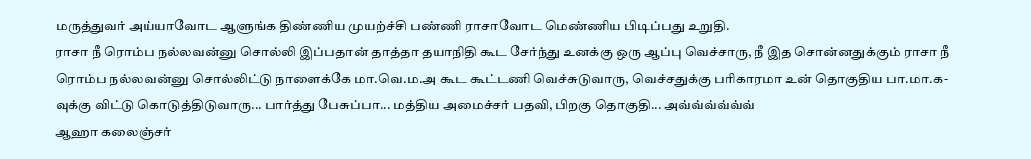மருத்துவர் அய்யாவோட ஆளுங்க திண்ணிய முயற்ச்சி பண்ணி ராசாவோட மெண்ணிய பிடிப்பது உறுதி.
ராசா நீ ரொம்ப நல்லவன்னு சொல்லி இப்பதான் தாத்தா தயாநிதி கூட சேர்ந்து உனக்கு ஒரு ஆப்பு வெச்சாரு, நீ இத சொன்னதுக்கும் ராசா நீ ரொம்ப நல்லவன்னு சொல்லிட்டு நாளைக்கே மா.வெ.ம.அ கூட கூட்டணி வெச்சுடுவாரு, வெச்சதுக்கு பரிகாரமா உன் தொகுதிய பா.மா.க-வுக்கு விட்டு கொடுத்திடுவாரு... பார்த்து பேசுப்பா... மத்திய அமைச்சர் பதவி, பிறகு தொகுதி... அவ்வ்வ்வ்வ்வ்
ஆஹா கலைஞ்சர்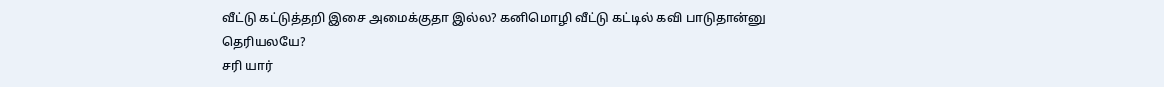வீட்டு கட்டுத்தறி இசை அமைக்குதா இல்ல? கனிமொழி வீட்டு கட்டில் கவி பாடுதான்னு தெரியலயே?
சரி யார்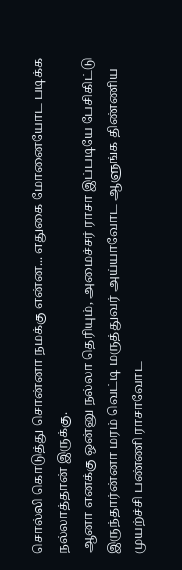சொல்லி கொடுத்து சொன்னா நமக்கு என்ன... எதுகை மோனையோட படிக்க நல்லாத்தான் இருக்கு.
ஆனா எனக்கு ஒன்னு நல்லா தெரியும், அமைச்சர் ராசா இப்படியே பேசிகிட்டு இருந்தார்ன்னா மரம் வெட்டி மருத்துவர் அய்யாவோட ஆளுங்க திண்ணிய முயற்ச்சி பண்ணி ராசாவோட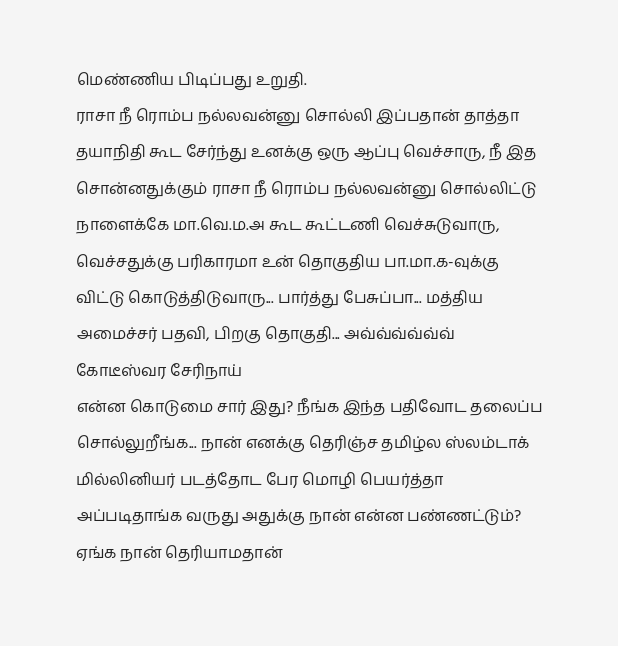மெண்ணிய பிடிப்பது உறுதி.
ராசா நீ ரொம்ப நல்லவன்னு சொல்லி இப்பதான் தாத்தா தயாநிதி கூட சேர்ந்து உனக்கு ஒரு ஆப்பு வெச்சாரு, நீ இத சொன்னதுக்கும் ராசா நீ ரொம்ப நல்லவன்னு சொல்லிட்டு நாளைக்கே மா.வெ.ம.அ கூட கூட்டணி வெச்சுடுவாரு, வெச்சதுக்கு பரிகாரமா உன் தொகுதிய பா.மா.க-வுக்கு விட்டு கொடுத்திடுவாரு... பார்த்து பேசுப்பா... மத்திய அமைச்சர் பதவி, பிறகு தொகுதி... அவ்வ்வ்வ்வ்வ்
கோடீஸ்வர சேரிநாய்
என்ன கொடுமை சார் இது? நீங்க இந்த பதிவோட தலைப்ப சொல்லுறீங்க... நான் எனக்கு தெரிஞ்ச தமிழ்ல ஸ்லம்டாக் மில்லினியர் படத்தோட பேர மொழி பெயர்த்தா அப்படிதாங்க வருது அதுக்கு நான் என்ன பண்ணட்டும்?
ஏங்க நான் தெரியாமதான்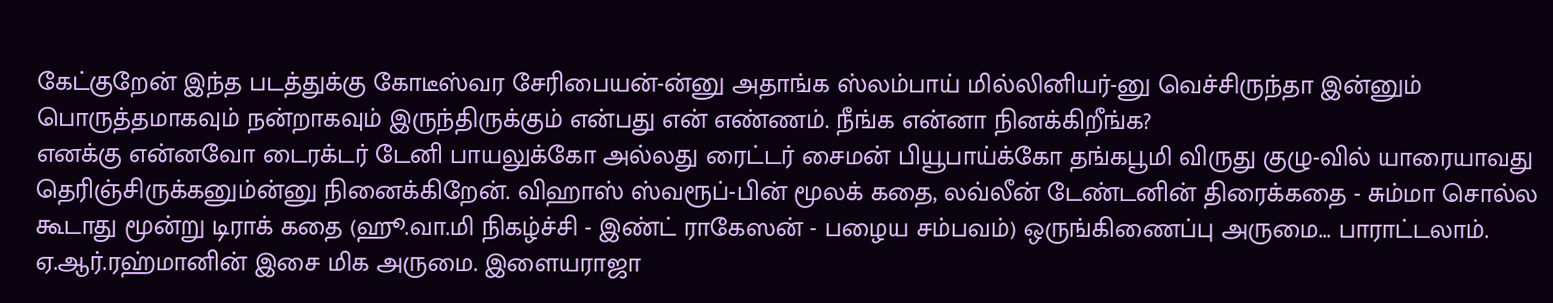கேட்குறேன் இந்த படத்துக்கு கோடீஸ்வர சேரிபையன்-ன்னு அதாங்க ஸ்லம்பாய் மில்லினியர்-னு வெச்சிருந்தா இன்னும் பொருத்தமாகவும் நன்றாகவும் இருந்திருக்கும் என்பது என் எண்ணம். நீங்க என்னா நினக்கிறீங்க?
எனக்கு என்னவோ டைரக்டர் டேனி பாயலுக்கோ அல்லது ரைட்டர் சைமன் பியூபாய்க்கோ தங்கபூமி விருது குழு-வில் யாரையாவது தெரிஞ்சிருக்கனும்ன்னு நினைக்கிறேன். விஹாஸ் ஸ்வரூப்-பின் மூலக் கதை, லவ்லீன் டேண்டனின் திரைக்கதை - சும்மா சொல்ல கூடாது மூன்று டிராக் கதை (ஹூ.வா.மி நிகழ்ச்சி - இண்ட் ராகேஸன் - பழைய சம்பவம்) ஒருங்கிணைப்பு அருமை... பாராட்டலாம்.
ஏ.ஆர்.ரஹ்மானின் இசை மிக அருமை. இளையராஜா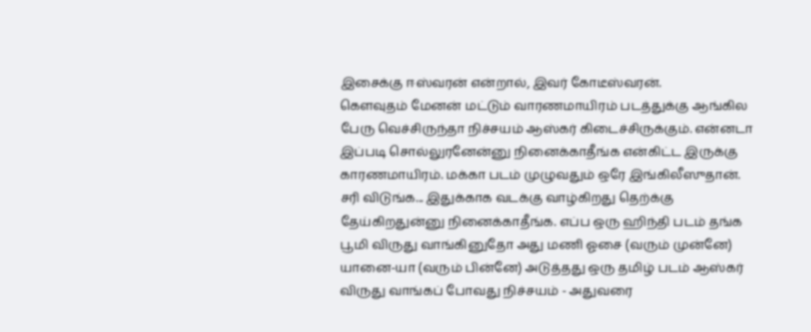இசைக்கு ஈஸ்வரன் என்றால், இவர் கோடீஸ்வரன்.
கௌவுதம் மேனன் மட்டும் வாரணமாயிரம் படத்துக்கு ஆங்கில பேரு வெச்சிருந்தா நிச்சயம் ஆஸ்கர் கிடைச்சிருக்கும். என்னடா இப்படி சொல்லுரனேன்னு நினைக்காதீங்க என்கிட்ட இருக்கு காரணமாயிரம். மக்கா படம் முழுவதும் ஒரே இங்கிலீஸுதான்.
சரி விடுங்க... இதுக்காக வடக்கு வாழ்கிறது தெற்க்கு தேய்கிறதுன்னு நினைக்காதீங்க. எப்ப ஒரு ஹிந்தி படம் தங்க பூமி விருது வாங்கினுதோ அது மணி ஓசை (வரும் முன்னே) யானை-யா (வரும் பின்னே) அடுத்தது ஒரு தமிழ் படம் ஆஸ்கர் விருது வாங்கப் போவது நிச்சயம் - அதுவரை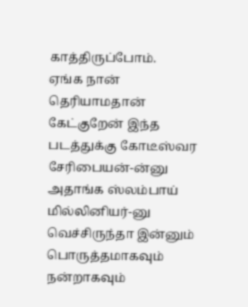காத்திருப்போம்.
ஏங்க நான் தெரியாமதான் கேட்குறேன் இந்த படத்துக்கு கோடீஸ்வர சேரிபையன்-ன்னு அதாங்க ஸ்லம்பாய் மில்லினியர்-னு வெச்சிருந்தா இன்னும் பொருத்தமாகவும் நன்றாகவும்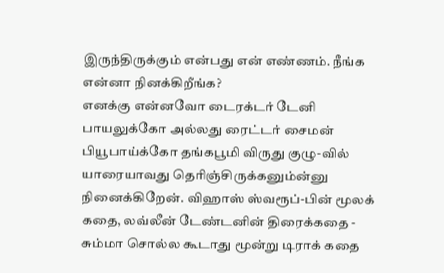இருந்திருக்கும் என்பது என் எண்ணம். நீங்க என்னா நினக்கிறீங்க?
எனக்கு என்னவோ டைரக்டர் டேனி பாயலுக்கோ அல்லது ரைட்டர் சைமன் பியூபாய்க்கோ தங்கபூமி விருது குழு-வில் யாரையாவது தெரிஞ்சிருக்கனும்ன்னு நினைக்கிறேன். விஹாஸ் ஸ்வரூப்-பின் மூலக் கதை, லவ்லீன் டேண்டனின் திரைக்கதை - சும்மா சொல்ல கூடாது மூன்று டிராக் கதை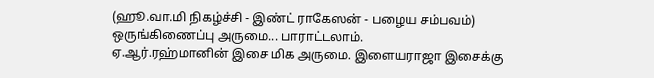(ஹூ.வா.மி நிகழ்ச்சி - இண்ட் ராகேஸன் - பழைய சம்பவம்) ஒருங்கிணைப்பு அருமை... பாராட்டலாம்.
ஏ.ஆர்.ரஹ்மானின் இசை மிக அருமை. இளையராஜா இசைக்கு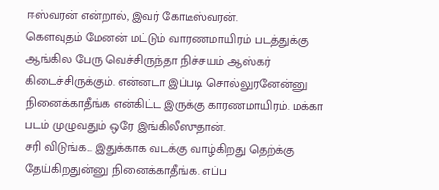ஈஸ்வரன் என்றால், இவர் கோடீஸ்வரன்.
கௌவுதம் மேனன் மட்டும் வாரணமாயிரம் படத்துக்கு ஆங்கில பேரு வெச்சிருந்தா நிச்சயம் ஆஸ்கர் கிடைச்சிருக்கும். என்னடா இப்படி சொல்லுரனேன்னு நினைக்காதீங்க என்கிட்ட இருக்கு காரணமாயிரம். மக்கா படம் முழுவதும் ஒரே இங்கிலீஸுதான்.
சரி விடுங்க... இதுக்காக வடக்கு வாழ்கிறது தெற்க்கு தேய்கிறதுன்னு நினைக்காதீங்க. எப்ப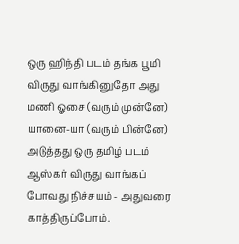ஒரு ஹிந்தி படம் தங்க பூமி விருது வாங்கினுதோ அது மணி ஓசை (வரும் முன்னே) யானை-யா (வரும் பின்னே) அடுத்தது ஒரு தமிழ் படம் ஆஸ்கர் விருது வாங்கப் போவது நிச்சயம் - அதுவரை காத்திருப்போம்.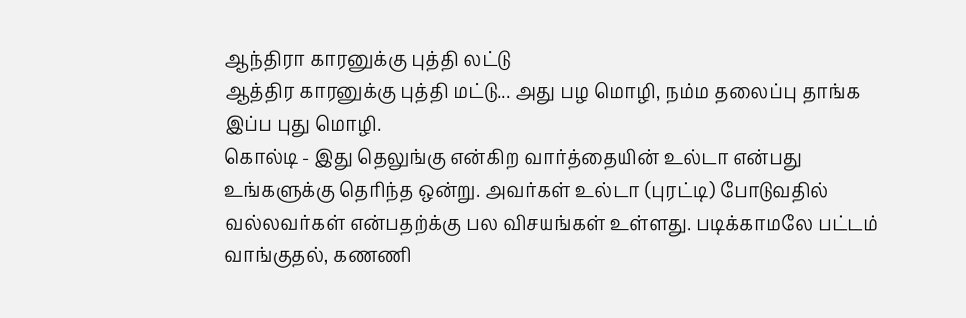ஆந்திரா காரனுக்கு புத்தி லட்டு
ஆத்திர காரனுக்கு புத்தி மட்டு... அது பழ மொழி, நம்ம தலைப்பு தாங்க இப்ப புது மொழி.
கொல்டி - இது தெலுங்கு என்கிற வார்த்தையின் உல்டா என்பது உங்களுக்கு தெரிந்த ஒன்று. அவர்கள் உல்டா (புரட்டி) போடுவதில் வல்லவர்கள் என்பதற்க்கு பல விசயங்கள் உள்ளது. படிக்காமலே பட்டம் வாங்குதல், கணணி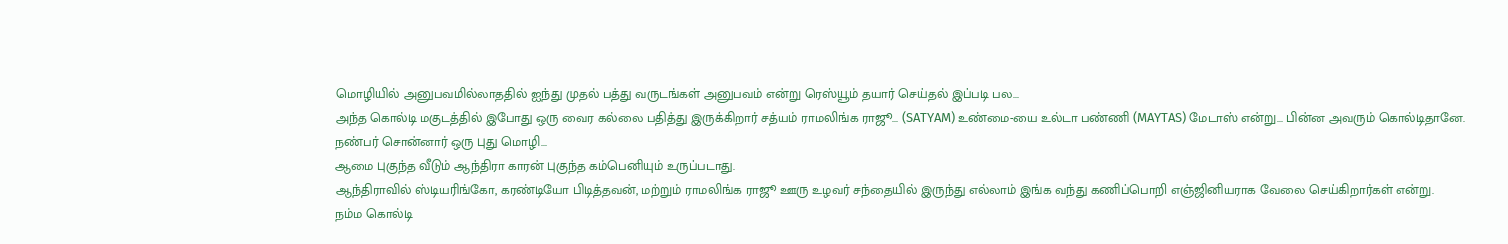மொழியில் அனுபவமில்லாததில் ஐந்து முதல் பத்து வருடங்கள் அனுபவம் என்று ரெஸ்யூம் தயார் செய்தல் இப்படி பல...
அந்த கொல்டி மகுடத்தில் இபோது ஒரு வைர கல்லை பதித்து இருக்கிறார் சத்யம் ராமலிங்க ராஜூ... (SATYAM) உண்மை-யை உல்டா பண்ணி (MAYTAS) மேடாஸ் என்று... பின்ன அவரும் கொல்டிதானே.
நண்பர் சொன்னார் ஒரு புது மொழி...
ஆமை புகுந்த வீடும் ஆந்திரா காரன் புகுந்த கம்பெனியும் உருப்படாது.
ஆந்திராவில் ஸ்டியரிங்கோ, கரண்டியோ பிடித்தவன், மற்றும் ராமலிங்க ராஜூ ஊரு உழவர் சந்தையில் இருந்து எல்லாம் இங்க வந்து கணிப்பொறி எஞ்ஜினியராக வேலை செய்கிறார்கள் என்று.
நம்ம கொல்டி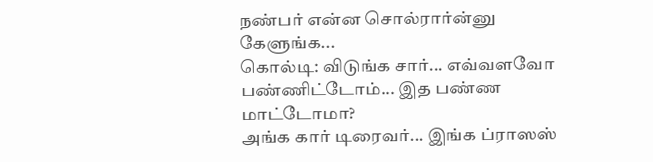நண்பர் என்ன சொல்ரார்ன்னு கேளுங்க...
கொல்டி: விடுங்க சார்... எவ்வளவோ பண்ணிட்டோம்... இத பண்ண மாட்டோமா?
அங்க கார் டிரைவர்... இங்க ப்ராஸஸ்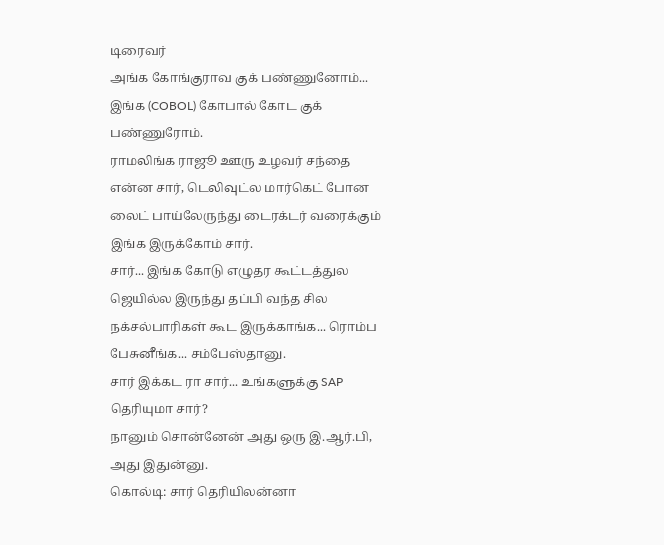டிரைவர்
அங்க கோங்குராவ குக் பண்ணுனோம்... இங்க (COBOL) கோபால் கோட குக் பண்ணுரோம்.
ராமலிங்க ராஜூ ஊரு உழவர் சந்தை என்ன சார், டெலிவுட்ல மார்கெட் போன லைட் பாய்லேருந்து டைரக்டர் வரைக்கும் இங்க இருக்கோம் சார்.
சார்... இங்க கோடு எழுதர கூட்டத்துல ஜெயில்ல இருந்து தப்பி வந்த சில நக்சல்பாரிகள் கூட இருக்காங்க... ரொம்ப பேசுனீங்க... சம்பேஸ்தானு.
சார் இக்கட ரா சார்... உங்களுக்கு SAP தெரியுமா சார்?
நானும் சொன்னேன் அது ஒரு இ.ஆர்.பி, அது இதுன்னு.
கொல்டி: சார் தெரியிலன்னா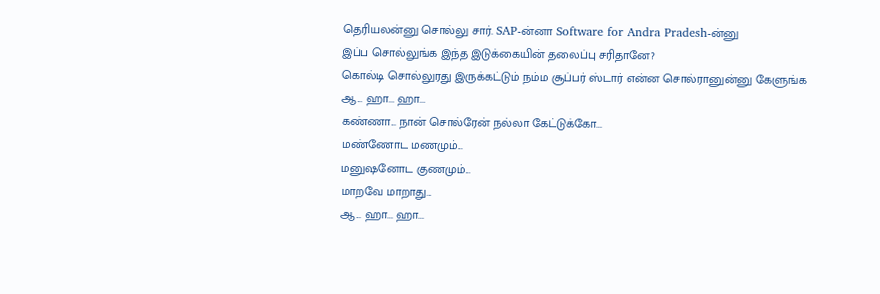தெரியலன்னு சொல்லு சார். SAP-ன்னா Software for Andra Pradesh-ன்னு
இப்ப சொல்லுங்க இந்த இடுக்கையின் தலைப்பு சரிதானே?
கொல்டி சொல்லுரது இருக்கட்டும் நம்ம சூப்பர் ஸ்டார் என்ன சொல்ரானுன்னு கேளுங்க
ஆ... ஹா... ஹா...
கண்ணா... நான் சொல்ரேன் நல்லா கேட்டுக்கோ...
மண்ணோட மணமும்...
மனுஷனோட குணமும்...
மாறவே மாறாது...
ஆ... ஹா... ஹா...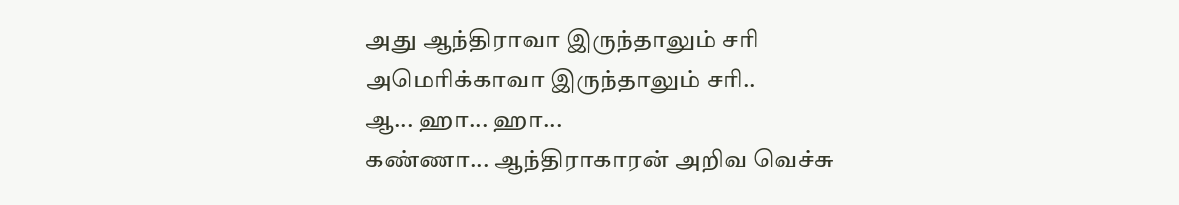அது ஆந்திராவா இருந்தாலும் சரி
அமெரிக்காவா இருந்தாலும் சரி..
ஆ... ஹா... ஹா...
கண்ணா... ஆந்திராகாரன் அறிவ வெச்சு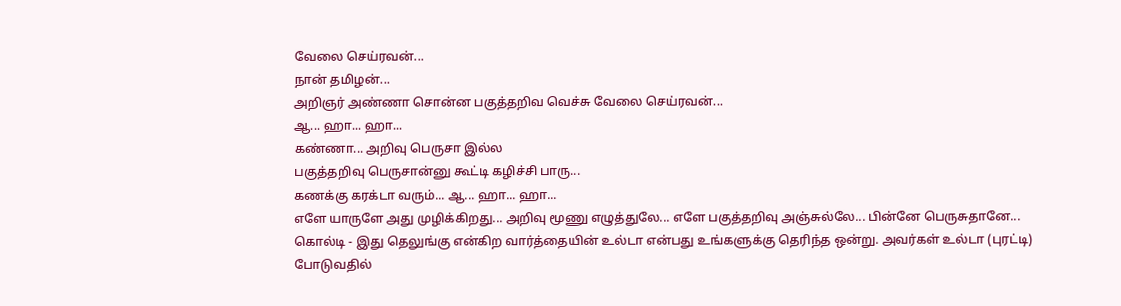வேலை செய்ரவன்...
நான் தமிழன்...
அறிஞர் அண்ணா சொன்ன பகுத்தறிவ வெச்சு வேலை செய்ரவன்...
ஆ... ஹா... ஹா...
கண்ணா... அறிவு பெருசா இல்ல
பகுத்தறிவு பெருசான்னு கூட்டி கழிச்சி பாரு...
கணக்கு கரக்டா வரும்... ஆ... ஹா... ஹா...
எளே யாருளே அது முழிக்கிறது... அறிவு மூணு எழுத்துலே... எளே பகுத்தறிவு அஞ்சுல்லே... பின்னே பெருசுதானே...
கொல்டி - இது தெலுங்கு என்கிற வார்த்தையின் உல்டா என்பது உங்களுக்கு தெரிந்த ஒன்று. அவர்கள் உல்டா (புரட்டி) போடுவதில்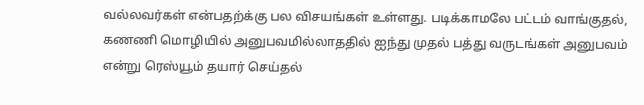வல்லவர்கள் என்பதற்க்கு பல விசயங்கள் உள்ளது. படிக்காமலே பட்டம் வாங்குதல், கணணி மொழியில் அனுபவமில்லாததில் ஐந்து முதல் பத்து வருடங்கள் அனுபவம் என்று ரெஸ்யூம் தயார் செய்தல்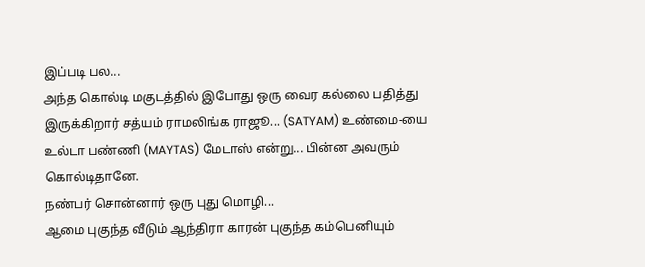இப்படி பல...
அந்த கொல்டி மகுடத்தில் இபோது ஒரு வைர கல்லை பதித்து இருக்கிறார் சத்யம் ராமலிங்க ராஜூ... (SATYAM) உண்மை-யை உல்டா பண்ணி (MAYTAS) மேடாஸ் என்று... பின்ன அவரும் கொல்டிதானே.
நண்பர் சொன்னார் ஒரு புது மொழி...
ஆமை புகுந்த வீடும் ஆந்திரா காரன் புகுந்த கம்பெனியும்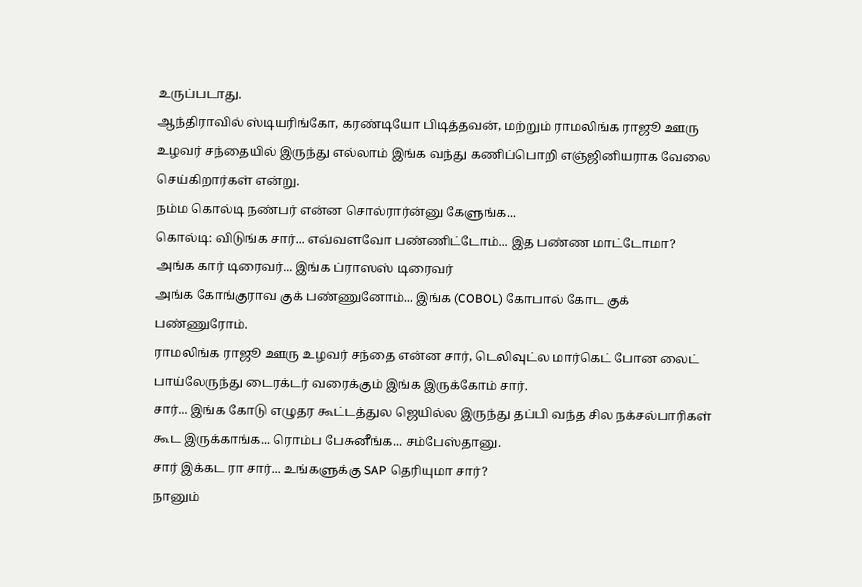உருப்படாது.
ஆந்திராவில் ஸ்டியரிங்கோ, கரண்டியோ பிடித்தவன், மற்றும் ராமலிங்க ராஜூ ஊரு உழவர் சந்தையில் இருந்து எல்லாம் இங்க வந்து கணிப்பொறி எஞ்ஜினியராக வேலை செய்கிறார்கள் என்று.
நம்ம கொல்டி நண்பர் என்ன சொல்ரார்ன்னு கேளுங்க...
கொல்டி: விடுங்க சார்... எவ்வளவோ பண்ணிட்டோம்... இத பண்ண மாட்டோமா?
அங்க கார் டிரைவர்... இங்க ப்ராஸஸ் டிரைவர்
அங்க கோங்குராவ குக் பண்ணுனோம்... இங்க (COBOL) கோபால் கோட குக் பண்ணுரோம்.
ராமலிங்க ராஜூ ஊரு உழவர் சந்தை என்ன சார், டெலிவுட்ல மார்கெட் போன லைட் பாய்லேருந்து டைரக்டர் வரைக்கும் இங்க இருக்கோம் சார்.
சார்... இங்க கோடு எழுதர கூட்டத்துல ஜெயில்ல இருந்து தப்பி வந்த சில நக்சல்பாரிகள் கூட இருக்காங்க... ரொம்ப பேசுனீங்க... சம்பேஸ்தானு.
சார் இக்கட ரா சார்... உங்களுக்கு SAP தெரியுமா சார்?
நானும்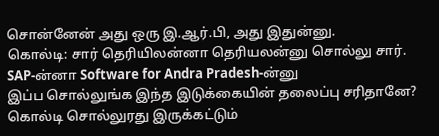சொன்னேன் அது ஒரு இ.ஆர்.பி, அது இதுன்னு.
கொல்டி: சார் தெரியிலன்னா தெரியலன்னு சொல்லு சார். SAP-ன்னா Software for Andra Pradesh-ன்னு
இப்ப சொல்லுங்க இந்த இடுக்கையின் தலைப்பு சரிதானே?
கொல்டி சொல்லுரது இருக்கட்டும்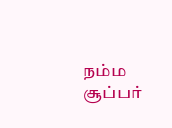நம்ம சூப்பர்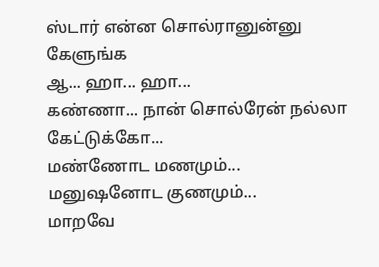ஸ்டார் என்ன சொல்ரானுன்னு கேளுங்க
ஆ... ஹா... ஹா...
கண்ணா... நான் சொல்ரேன் நல்லா கேட்டுக்கோ...
மண்ணோட மணமும்...
மனுஷனோட குணமும்...
மாறவே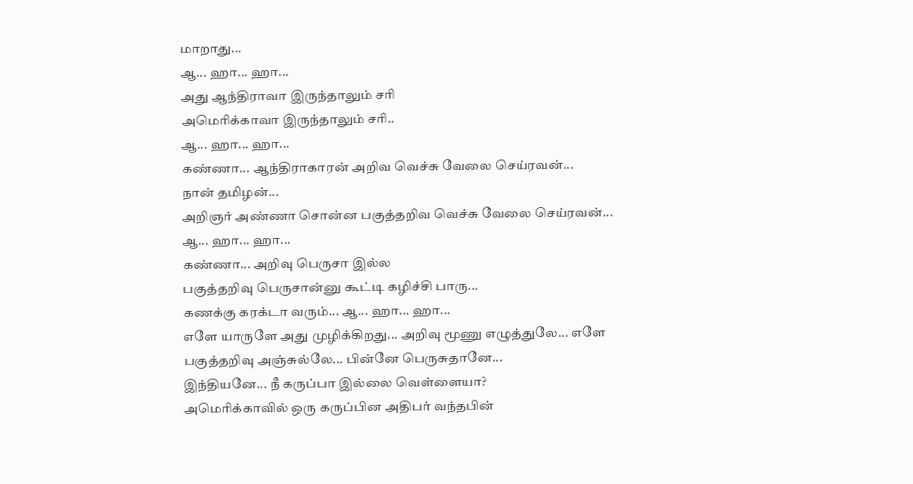மாறாது...
ஆ... ஹா... ஹா...
அது ஆந்திராவா இருந்தாலும் சரி
அமெரிக்காவா இருந்தாலும் சரி..
ஆ... ஹா... ஹா...
கண்ணா... ஆந்திராகாரன் அறிவ வெச்சு வேலை செய்ரவன்...
நான் தமிழன்...
அறிஞர் அண்ணா சொன்ன பகுத்தறிவ வெச்சு வேலை செய்ரவன்...
ஆ... ஹா... ஹா...
கண்ணா... அறிவு பெருசா இல்ல
பகுத்தறிவு பெருசான்னு கூட்டி கழிச்சி பாரு...
கணக்கு கரக்டா வரும்... ஆ... ஹா... ஹா...
எளே யாருளே அது முழிக்கிறது... அறிவு மூணு எழுத்துலே... எளே பகுத்தறிவு அஞ்சுல்லே... பின்னே பெருசுதானே...
இந்தியனே... நீ கருப்பா இல்லை வெள்ளையா?
அமெரிக்காவில் ஒரு கருப்பின அதிபர் வந்தபின்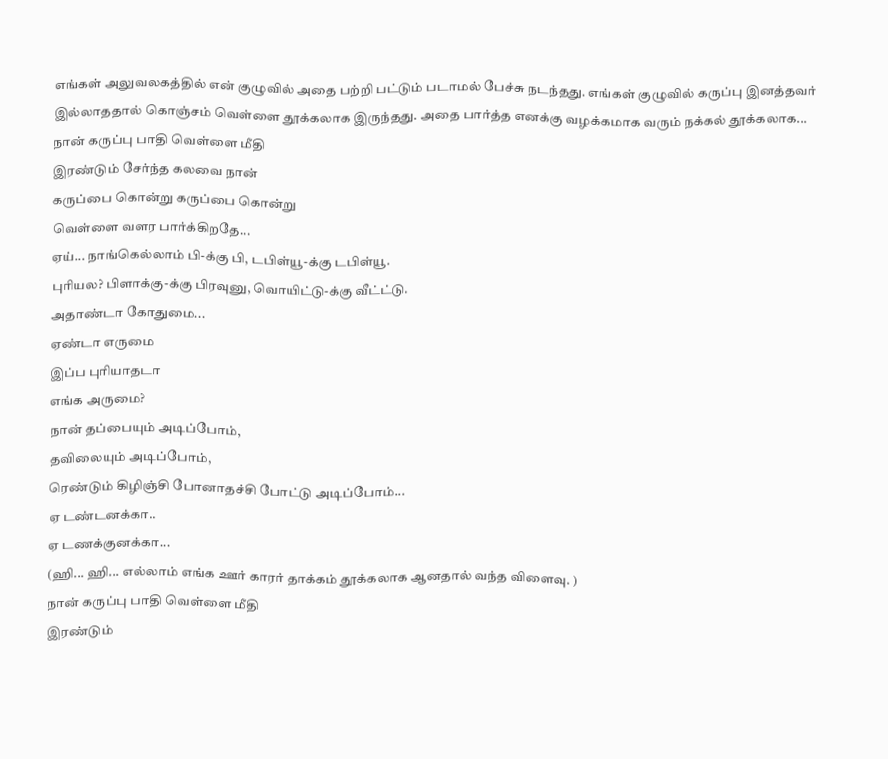எங்கள் அலுவலகத்தில் என் குழுவில் அதை பற்றி பட்டும் படாமல் பேச்சு நடந்தது. எங்கள் குழுவில் கருப்பு இனத்தவர் இல்லாததால் கொஞ்சம் வெள்ளை தூக்கலாக இருந்தது. அதை பார்த்த எனக்கு வழக்கமாக வரும் நக்கல் தூக்கலாக...
நான் கருப்பு பாதி வெள்ளை மீதி
இரண்டும் சேர்ந்த கலவை நான்
கருப்பை கொன்று கருப்பை கொன்று
வெள்ளை வளர பார்க்கிறதே...
ஏய்... நாங்கெல்லாம் பி-க்கு பி, டபிள்யூ-க்கு டபிள்யூ.
புரியல? பிளாக்கு-க்கு பிரவுனு, வொயிட்டு-க்கு வீட்ட்டு.
அதாண்டா கோதுமை...
ஏண்டா எருமை
இப்ப புரியாதடா
எங்க அருமை?
நான் தப்பையும் அடிப்போம்,
தவிலையும் அடிப்போம்,
ரெண்டும் கிழிஞ்சி போனாதச்சி போட்டு அடிப்போம்...
ஏ டண்டனக்கா..
ஏ டணக்குனக்கா...
(ஹி... ஹி... எல்லாம் எங்க ஊர் காரர் தாக்கம் தூக்கலாக ஆனதால் வந்த விளைவு. )
நான் கருப்பு பாதி வெள்ளை மீதி
இரண்டும்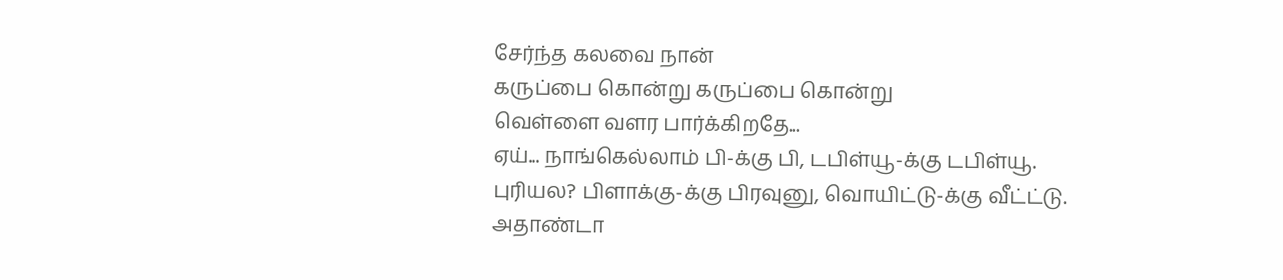சேர்ந்த கலவை நான்
கருப்பை கொன்று கருப்பை கொன்று
வெள்ளை வளர பார்க்கிறதே...
ஏய்... நாங்கெல்லாம் பி-க்கு பி, டபிள்யூ-க்கு டபிள்யூ.
புரியல? பிளாக்கு-க்கு பிரவுனு, வொயிட்டு-க்கு வீட்ட்டு.
அதாண்டா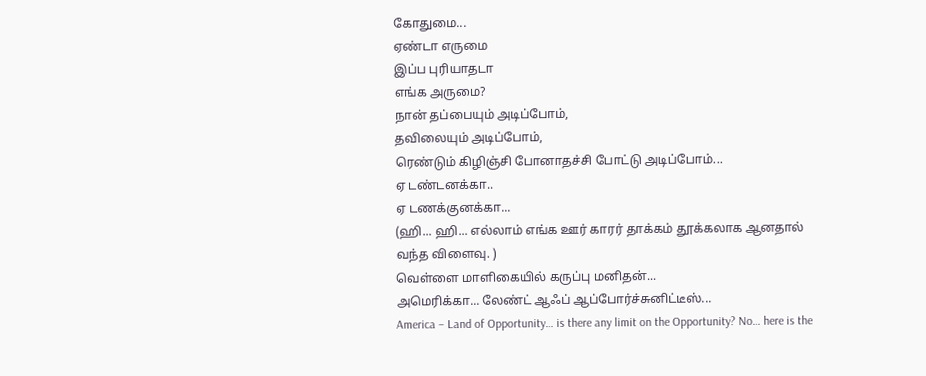கோதுமை...
ஏண்டா எருமை
இப்ப புரியாதடா
எங்க அருமை?
நான் தப்பையும் அடிப்போம்,
தவிலையும் அடிப்போம்,
ரெண்டும் கிழிஞ்சி போனாதச்சி போட்டு அடிப்போம்...
ஏ டண்டனக்கா..
ஏ டணக்குனக்கா...
(ஹி... ஹி... எல்லாம் எங்க ஊர் காரர் தாக்கம் தூக்கலாக ஆனதால் வந்த விளைவு. )
வெள்ளை மாளிகையில் கருப்பு மனிதன்...
அமெரிக்கா... லேண்ட் ஆஃப் ஆப்போர்ச்சுனிட்டீஸ்...
America – Land of Opportunity… is there any limit on the Opportunity? No… here is the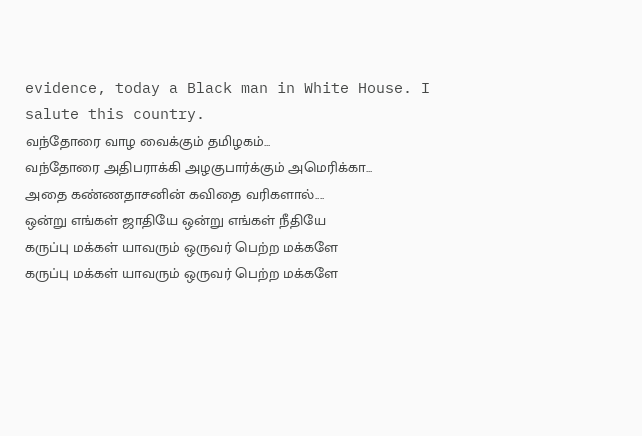evidence, today a Black man in White House. I salute this country.
வந்தோரை வாழ வைக்கும் தமிழகம்...
வந்தோரை அதிபராக்கி அழகுபார்க்கும் அமெரிக்கா...
அதை கண்ணதாசனின் கவிதை வரிகளால்....
ஒன்று எங்கள் ஜாதியே ஒன்று எங்கள் நீதியே
கருப்பு மக்கள் யாவரும் ஒருவர் பெற்ற மக்களே
கருப்பு மக்கள் யாவரும் ஒருவர் பெற்ற மக்களே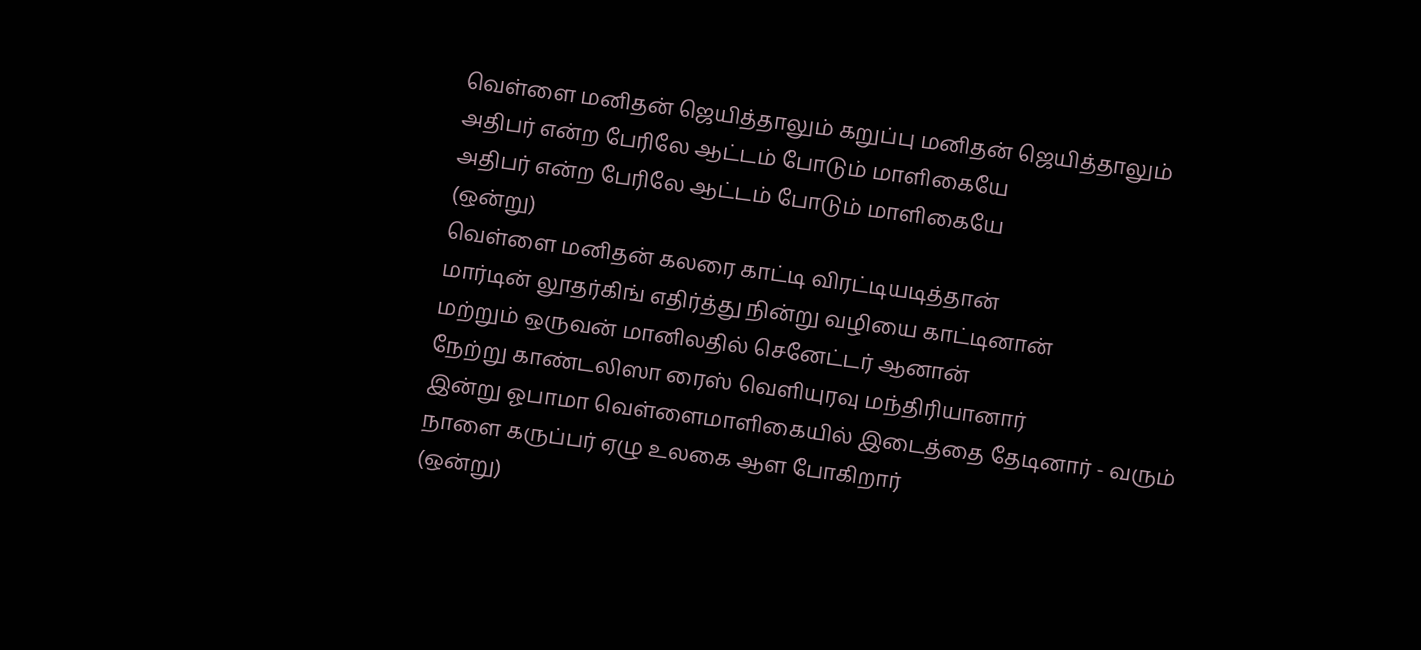வெள்ளை மனிதன் ஜெயித்தாலும் கறுப்பு மனிதன் ஜெயித்தாலும்
அதிபர் என்ற பேரிலே ஆட்டம் போடும் மாளிகையே
அதிபர் என்ற பேரிலே ஆட்டம் போடும் மாளிகையே
(ஒன்று)
வெள்ளை மனிதன் கலரை காட்டி விரட்டியடித்தான்
மார்டின் லூதர்கிங் எதிர்த்து நின்று வழியை காட்டினான்
மற்றும் ஒருவன் மானிலதில் செனேட்டர் ஆனான்
நேற்று காண்டலிஸா ரைஸ் வெளியுரவு மந்திரியானார்
இன்று ஓபாமா வெள்ளைமாளிகையில் இடைத்தை தேடினார் - வரும்
நாளை கருப்பர் ஏழு உலகை ஆள போகிறார்
(ஒன்று)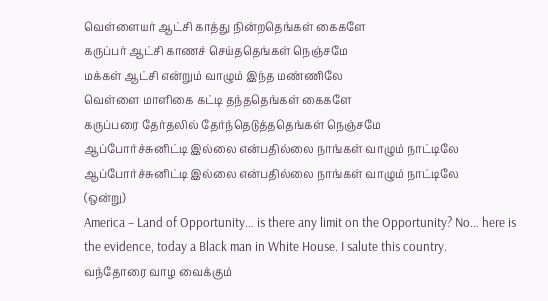வெள்ளையர் ஆட்சி காத்து நின்றதெங்கள் கைகளே
கருப்பர் ஆட்சி காணச் செய்ததெங்கள் நெஞ்சமே
மக்கள் ஆட்சி என்றும் வாழும் இந்த மண்ணிலே
வெள்ளை மாளிகை கட்டி தந்ததெங்கள் கைகளே
கருப்பரை தேர்தலில் தேர்ந்தெடுத்ததெங்கள் நெஞ்சமே
ஆப்போர்ச்சுனிட்டி இல்லை என்பதில்லை நாங்கள் வாழும் நாட்டிலே
ஆப்போர்ச்சுனிட்டி இல்லை என்பதில்லை நாங்கள் வாழும் நாட்டிலே
(ஒன்று)
America – Land of Opportunity… is there any limit on the Opportunity? No… here is the evidence, today a Black man in White House. I salute this country.
வந்தோரை வாழ வைக்கும்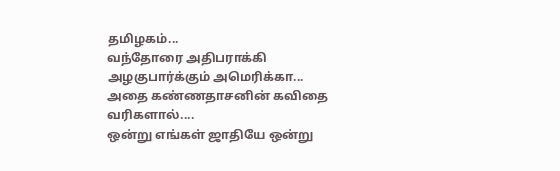தமிழகம்...
வந்தோரை அதிபராக்கி அழகுபார்க்கும் அமெரிக்கா...
அதை கண்ணதாசனின் கவிதை வரிகளால்....
ஒன்று எங்கள் ஜாதியே ஒன்று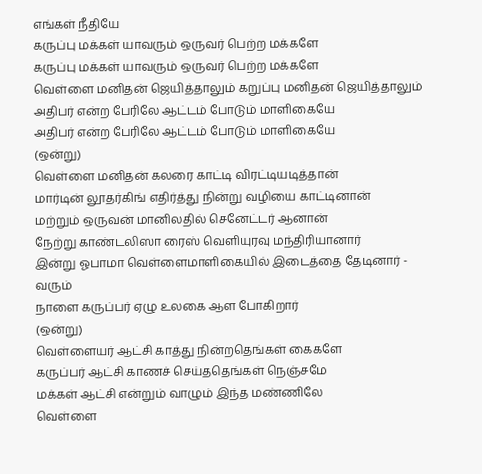எங்கள் நீதியே
கருப்பு மக்கள் யாவரும் ஒருவர் பெற்ற மக்களே
கருப்பு மக்கள் யாவரும் ஒருவர் பெற்ற மக்களே
வெள்ளை மனிதன் ஜெயித்தாலும் கறுப்பு மனிதன் ஜெயித்தாலும்
அதிபர் என்ற பேரிலே ஆட்டம் போடும் மாளிகையே
அதிபர் என்ற பேரிலே ஆட்டம் போடும் மாளிகையே
(ஒன்று)
வெள்ளை மனிதன் கலரை காட்டி விரட்டியடித்தான்
மார்டின் லூதர்கிங் எதிர்த்து நின்று வழியை காட்டினான்
மற்றும் ஒருவன் மானிலதில் செனேட்டர் ஆனான்
நேற்று காண்டலிஸா ரைஸ் வெளியுரவு மந்திரியானார்
இன்று ஓபாமா வெள்ளைமாளிகையில் இடைத்தை தேடினார் - வரும்
நாளை கருப்பர் ஏழு உலகை ஆள போகிறார்
(ஒன்று)
வெள்ளையர் ஆட்சி காத்து நின்றதெங்கள் கைகளே
கருப்பர் ஆட்சி காணச் செய்ததெங்கள் நெஞ்சமே
மக்கள் ஆட்சி என்றும் வாழும் இந்த மண்ணிலே
வெள்ளை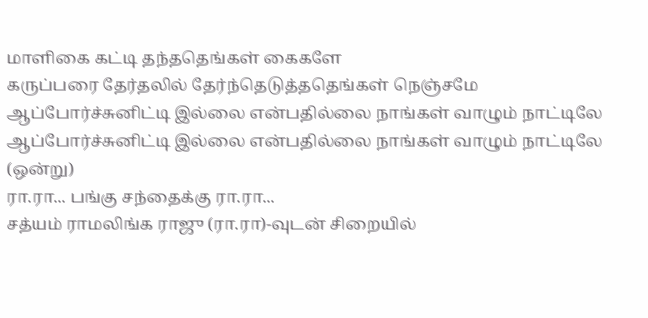மாளிகை கட்டி தந்ததெங்கள் கைகளே
கருப்பரை தேர்தலில் தேர்ந்தெடுத்ததெங்கள் நெஞ்சமே
ஆப்போர்ச்சுனிட்டி இல்லை என்பதில்லை நாங்கள் வாழும் நாட்டிலே
ஆப்போர்ச்சுனிட்டி இல்லை என்பதில்லை நாங்கள் வாழும் நாட்டிலே
(ஒன்று)
ரா.ரா... பங்கு சந்தைக்கு ரா.ரா...
சத்யம் ராமலிங்க ராஜு (ரா.ரா)-வுடன் சிறையில்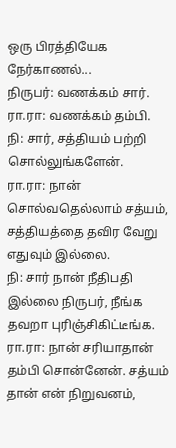ஒரு பிரத்தியேக நேர்காணல்...
நிருபர்: வணக்கம் சார்.
ரா.ரா: வணக்கம் தம்பி.
நி: சார், சத்தியம் பற்றி சொல்லுங்களேன்.
ரா.ரா: நான் சொல்வதெல்லாம் சத்யம், சத்தியத்தை தவிர வேறு எதுவும் இல்லை.
நி: சார் நான் நீதிபதி இல்லை நிருபர், நீங்க தவறா புரிஞ்சிகிட்டீங்க.
ரா.ரா: நான் சரியாதான் தம்பி சொன்னேன். சத்யம் தான் என் நிறுவனம்,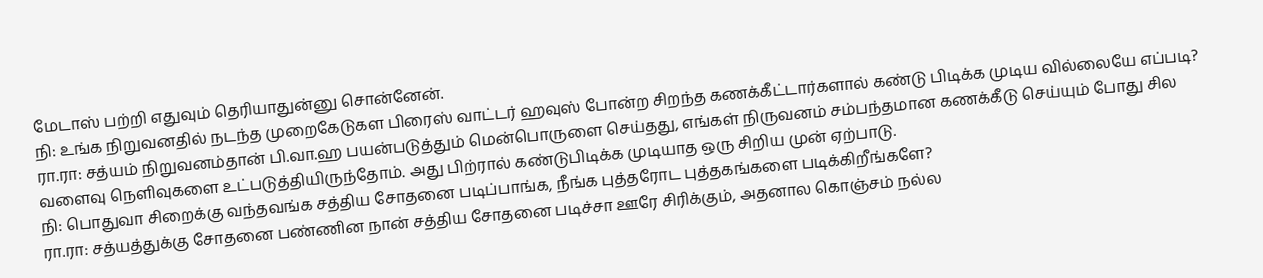மேடாஸ் பற்றி எதுவும் தெரியாதுன்னு சொன்னேன்.
நி: உங்க நிறுவனதில் நடந்த முறைகேடுகள பிரைஸ் வாட்டர் ஹவுஸ் போன்ற சிறந்த கணக்கீட்டார்களால் கண்டு பிடிக்க முடிய வில்லையே எப்படி?
ரா.ரா: சத்யம் நிறுவனம்தான் பி.வா.ஹ பயன்படுத்தும் மென்பொருளை செய்தது, எங்கள் நிருவனம் சம்பந்தமான கணக்கீடு செய்யும் போது சில வளைவு நெளிவுகளை உட்படுத்தியிருந்தோம். அது பிற்ரால் கண்டுபிடிக்க முடியாத ஒரு சிறிய முன் ஏற்பாடு.
நி: பொதுவா சிறைக்கு வந்தவங்க சத்திய சோதனை படிப்பாங்க, நீங்க புத்தரோட புத்தகங்களை படிக்கிறீங்களே?
ரா.ரா: சத்யத்துக்கு சோதனை பண்ணின நான் சத்திய சோதனை படிச்சா ஊரே சிரிக்கும், அதனால கொஞ்சம் நல்ல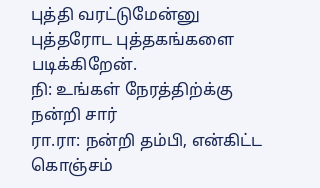புத்தி வரட்டுமேன்னு புத்தரோட புத்தகங்களை படிக்கிறேன்.
நி: உங்கள் நேரத்திற்க்கு நன்றி சார்
ரா.ரா: நன்றி தம்பி, என்கிட்ட கொஞ்சம்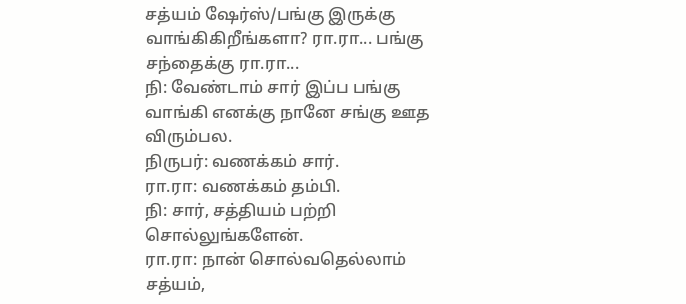சத்யம் ஷேர்ஸ்/பங்கு இருக்கு வாங்கிகிறீங்களா? ரா.ரா... பங்கு சந்தைக்கு ரா.ரா...
நி: வேண்டாம் சார் இப்ப பங்கு வாங்கி எனக்கு நானே சங்கு ஊத விரும்பல.
நிருபர்: வணக்கம் சார்.
ரா.ரா: வணக்கம் தம்பி.
நி: சார், சத்தியம் பற்றி சொல்லுங்களேன்.
ரா.ரா: நான் சொல்வதெல்லாம் சத்யம்,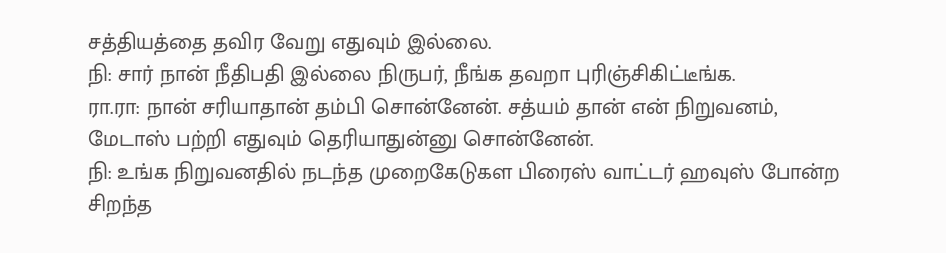சத்தியத்தை தவிர வேறு எதுவும் இல்லை.
நி: சார் நான் நீதிபதி இல்லை நிருபர், நீங்க தவறா புரிஞ்சிகிட்டீங்க.
ரா.ரா: நான் சரியாதான் தம்பி சொன்னேன். சத்யம் தான் என் நிறுவனம், மேடாஸ் பற்றி எதுவும் தெரியாதுன்னு சொன்னேன்.
நி: உங்க நிறுவனதில் நடந்த முறைகேடுகள பிரைஸ் வாட்டர் ஹவுஸ் போன்ற சிறந்த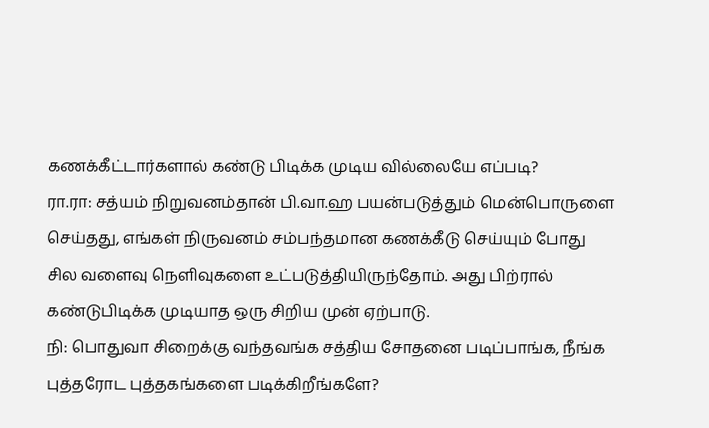கணக்கீட்டார்களால் கண்டு பிடிக்க முடிய வில்லையே எப்படி?
ரா.ரா: சத்யம் நிறுவனம்தான் பி.வா.ஹ பயன்படுத்தும் மென்பொருளை செய்தது, எங்கள் நிருவனம் சம்பந்தமான கணக்கீடு செய்யும் போது சில வளைவு நெளிவுகளை உட்படுத்தியிருந்தோம். அது பிற்ரால் கண்டுபிடிக்க முடியாத ஒரு சிறிய முன் ஏற்பாடு.
நி: பொதுவா சிறைக்கு வந்தவங்க சத்திய சோதனை படிப்பாங்க, நீங்க புத்தரோட புத்தகங்களை படிக்கிறீங்களே?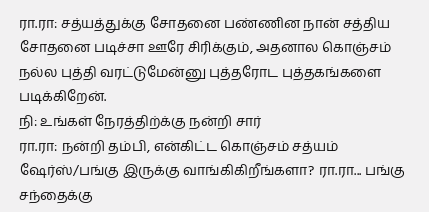ரா.ரா: சத்யத்துக்கு சோதனை பண்ணின நான் சத்திய சோதனை படிச்சா ஊரே சிரிக்கும், அதனால கொஞ்சம் நல்ல புத்தி வரட்டுமேன்னு புத்தரோட புத்தகங்களை படிக்கிறேன்.
நி: உங்கள் நேரத்திற்க்கு நன்றி சார்
ரா.ரா: நன்றி தம்பி, என்கிட்ட கொஞ்சம் சத்யம் ஷேர்ஸ்/பங்கு இருக்கு வாங்கிகிறீங்களா? ரா.ரா... பங்கு சந்தைக்கு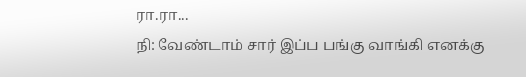ரா.ரா...
நி: வேண்டாம் சார் இப்ப பங்கு வாங்கி எனக்கு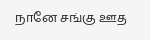நானே சங்கு ஊத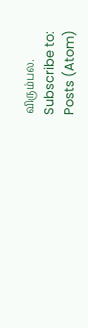விரும்பல.
Subscribe to:
Posts (Atom)